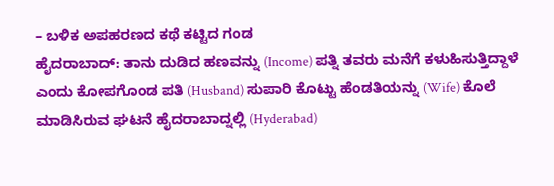– ಬಳಿಕ ಅಪಹರಣದ ಕಥೆ ಕಟ್ಟಿದ ಗಂಡ
ಹೈದರಾಬಾದ್: ತಾನು ದುಡಿದ ಹಣವನ್ನು (Income) ಪತ್ನಿ ತವರು ಮನೆಗೆ ಕಳುಹಿಸುತ್ತಿದ್ದಾಳೆ ಎಂದು ಕೋಪಗೊಂಡ ಪತಿ (Husband) ಸುಪಾರಿ ಕೊಟ್ಟು ಹೆಂಡತಿಯನ್ನು (Wife) ಕೊಲೆ ಮಾಡಿಸಿರುವ ಘಟನೆ ಹೈದರಾಬಾದ್ನಲ್ಲಿ (Hyderabad)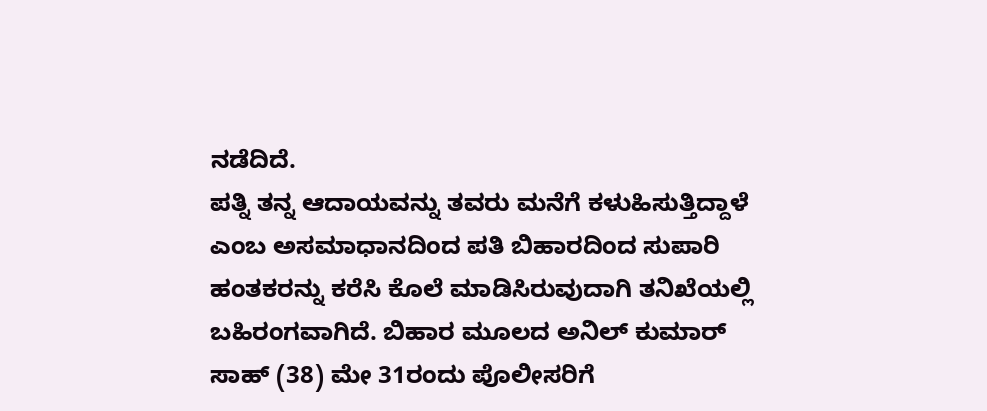ನಡೆದಿದೆ.
ಪತ್ನಿ ತನ್ನ ಆದಾಯವನ್ನು ತವರು ಮನೆಗೆ ಕಳುಹಿಸುತ್ತಿದ್ದಾಳೆ ಎಂಬ ಅಸಮಾಧಾನದಿಂದ ಪತಿ ಬಿಹಾರದಿಂದ ಸುಪಾರಿ ಹಂತಕರನ್ನು ಕರೆಸಿ ಕೊಲೆ ಮಾಡಿಸಿರುವುದಾಗಿ ತನಿಖೆಯಲ್ಲಿ ಬಹಿರಂಗವಾಗಿದೆ. ಬಿಹಾರ ಮೂಲದ ಅನಿಲ್ ಕುಮಾರ್ ಸಾಹ್ (38) ಮೇ 31ರಂದು ಪೊಲೀಸರಿಗೆ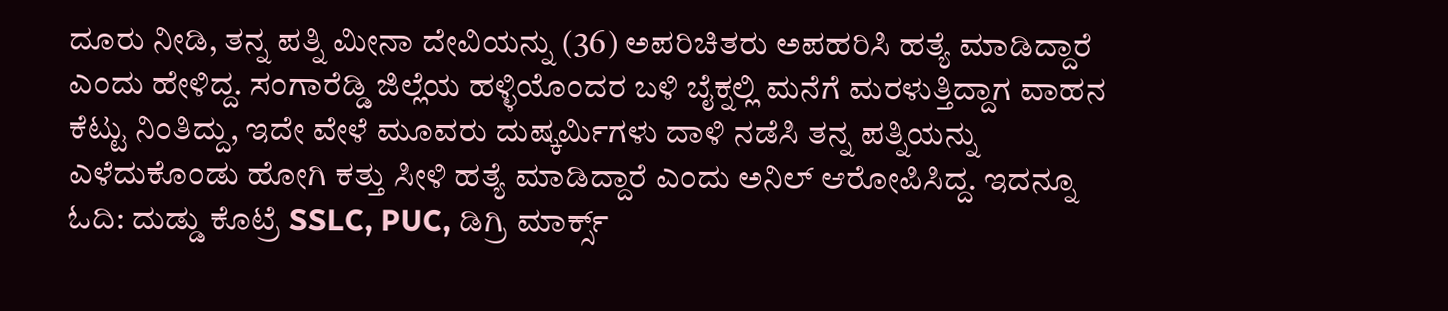ದೂರು ನೀಡಿ, ತನ್ನ ಪತ್ನಿ ಮೀನಾ ದೇವಿಯನ್ನು (36) ಅಪರಿಚಿತರು ಅಪಹರಿಸಿ ಹತ್ಯೆ ಮಾಡಿದ್ದಾರೆ ಎಂದು ಹೇಳಿದ್ದ. ಸಂಗಾರೆಡ್ಡಿ ಜಿಲ್ಲೆಯ ಹಳ್ಳಿಯೊಂದರ ಬಳಿ ಬೈಕ್ನಲ್ಲಿ ಮನೆಗೆ ಮರಳುತ್ತಿದ್ದಾಗ ವಾಹನ ಕೆಟ್ಟು ನಿಂತಿದ್ದು, ಇದೇ ವೇಳೆ ಮೂವರು ದುಷ್ಕರ್ಮಿಗಳು ದಾಳಿ ನಡೆಸಿ ತನ್ನ ಪತ್ನಿಯನ್ನು ಎಳೆದುಕೊಂಡು ಹೋಗಿ ಕತ್ತು ಸೀಳಿ ಹತ್ಯೆ ಮಾಡಿದ್ದಾರೆ ಎಂದು ಅನಿಲ್ ಆರೋಪಿಸಿದ್ದ. ಇದನ್ನೂ ಓದಿ: ದುಡ್ಡು ಕೊಟ್ರೆ SSLC, PUC, ಡಿಗ್ರಿ ಮಾರ್ಕ್ಸ್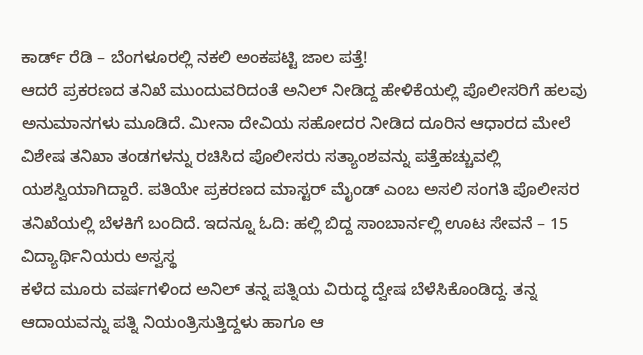ಕಾರ್ಡ್ ರೆಡಿ – ಬೆಂಗಳೂರಲ್ಲಿ ನಕಲಿ ಅಂಕಪಟ್ಟಿ ಜಾಲ ಪತ್ತೆ!
ಆದರೆ ಪ್ರಕರಣದ ತನಿಖೆ ಮುಂದುವರಿದಂತೆ ಅನಿಲ್ ನೀಡಿದ್ದ ಹೇಳಿಕೆಯಲ್ಲಿ ಪೊಲೀಸರಿಗೆ ಹಲವು ಅನುಮಾನಗಳು ಮೂಡಿದೆ. ಮೀನಾ ದೇವಿಯ ಸಹೋದರ ನೀಡಿದ ದೂರಿನ ಆಧಾರದ ಮೇಲೆ ವಿಶೇಷ ತನಿಖಾ ತಂಡಗಳನ್ನು ರಚಿಸಿದ ಪೊಲೀಸರು ಸತ್ಯಾಂಶವನ್ನು ಪತ್ತೆಹಚ್ಚುವಲ್ಲಿ ಯಶಸ್ವಿಯಾಗಿದ್ದಾರೆ. ಪತಿಯೇ ಪ್ರಕರಣದ ಮಾಸ್ಟರ್ ಮೈಂಡ್ ಎಂಬ ಅಸಲಿ ಸಂಗತಿ ಪೊಲೀಸರ ತನಿಖೆಯಲ್ಲಿ ಬೆಳಕಿಗೆ ಬಂದಿದೆ. ಇದನ್ನೂ ಓದಿ: ಹಲ್ಲಿ ಬಿದ್ದ ಸಾಂಬಾರ್ನಲ್ಲಿ ಊಟ ಸೇವನೆ – 15 ವಿದ್ಯಾರ್ಥಿನಿಯರು ಅಸ್ವಸ್ಥ
ಕಳೆದ ಮೂರು ವರ್ಷಗಳಿಂದ ಅನಿಲ್ ತನ್ನ ಪತ್ನಿಯ ವಿರುದ್ಧ ದ್ವೇಷ ಬೆಳೆಸಿಕೊಂಡಿದ್ದ. ತನ್ನ ಆದಾಯವನ್ನು ಪತ್ನಿ ನಿಯಂತ್ರಿಸುತ್ತಿದ್ದಳು ಹಾಗೂ ಆ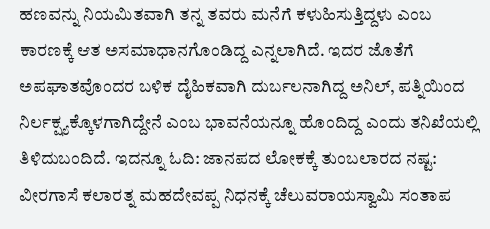ಹಣವನ್ನು ನಿಯಮಿತವಾಗಿ ತನ್ನ ತವರು ಮನೆಗೆ ಕಳುಹಿಸುತ್ತಿದ್ದಳು ಎಂಬ ಕಾರಣಕ್ಕೆ ಆತ ಅಸಮಾಧಾನಗೊಂಡಿದ್ದ ಎನ್ನಲಾಗಿದೆ. ಇದರ ಜೊತೆಗೆ ಅಪಘಾತವೊಂದರ ಬಳಿಕ ದೈಹಿಕವಾಗಿ ದುರ್ಬಲನಾಗಿದ್ದ ಅನಿಲ್, ಪತ್ನಿಯಿಂದ ನಿರ್ಲಕ್ಷ್ಯಕ್ಕೊಳಗಾಗಿದ್ದೇನೆ ಎಂಬ ಭಾವನೆಯನ್ನೂ ಹೊಂದಿದ್ದ ಎಂದು ತನಿಖೆಯಲ್ಲಿ ತಿಳಿದುಬಂದಿದೆ. ಇದನ್ನೂ ಓದಿ: ಜಾನಪದ ಲೋಕಕ್ಕೆ ತುಂಬಲಾರದ ನಷ್ಟ: ವೀರಗಾಸೆ ಕಲಾರತ್ನ ಮಹದೇವಪ್ಪ ನಿಧನಕ್ಕೆ ಚೆಲುವರಾಯಸ್ವಾಮಿ ಸಂತಾಪ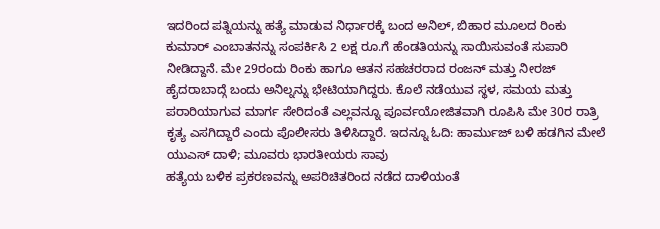ಇದರಿಂದ ಪತ್ನಿಯನ್ನು ಹತ್ಯೆ ಮಾಡುವ ನಿರ್ಧಾರಕ್ಕೆ ಬಂದ ಅನಿಲ್, ಬಿಹಾರ ಮೂಲದ ರಿಂಕು ಕುಮಾರ್ ಎಂಬಾತನನ್ನು ಸಂಪರ್ಕಿಸಿ 2 ಲಕ್ಷ ರೂ.ಗೆ ಹೆಂಡತಿಯನ್ನು ಸಾಯಿಸುವಂತೆ ಸುಪಾರಿ ನೀಡಿದ್ದಾನೆ. ಮೇ 29ರಂದು ರಿಂಕು ಹಾಗೂ ಆತನ ಸಹಚರರಾದ ರಂಜನ್ ಮತ್ತು ನೀರಜ್ ಹೈದರಾಬಾದ್ಗೆ ಬಂದು ಅನಿಲ್ನನ್ನು ಭೇಟಿಯಾಗಿದ್ದರು. ಕೊಲೆ ನಡೆಯುವ ಸ್ಥಳ, ಸಮಯ ಮತ್ತು ಪರಾರಿಯಾಗುವ ಮಾರ್ಗ ಸೇರಿದಂತೆ ಎಲ್ಲವನ್ನೂ ಪೂರ್ವಯೋಜಿತವಾಗಿ ರೂಪಿಸಿ ಮೇ 30ರ ರಾತ್ರಿ ಕೃತ್ಯ ಎಸಗಿದ್ದಾರೆ ಎಂದು ಪೊಲೀಸರು ತಿಳಿಸಿದ್ದಾರೆ. ಇದನ್ನೂ ಓದಿ: ಹಾರ್ಮುಜ್ ಬಳಿ ಹಡಗಿನ ಮೇಲೆ ಯುಎಸ್ ದಾಳಿ; ಮೂವರು ಭಾರತೀಯರು ಸಾವು
ಹತ್ಯೆಯ ಬಳಿಕ ಪ್ರಕರಣವನ್ನು ಅಪರಿಚಿತರಿಂದ ನಡೆದ ದಾಳಿಯಂತೆ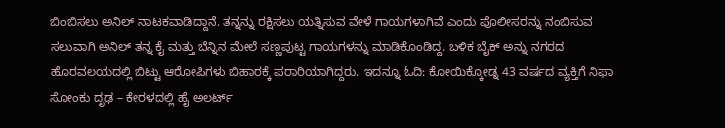ಬಿಂಬಿಸಲು ಅನಿಲ್ ನಾಟಕವಾಡಿದ್ದಾನೆ. ತನ್ನನ್ನು ರಕ್ಷಿಸಲು ಯತ್ನಿಸುವ ವೇಳೆ ಗಾಯಗಳಾಗಿವೆ ಎಂದು ಪೊಲೀಸರನ್ನು ನಂಬಿಸುವ ಸಲುವಾಗಿ ಅನಿಲ್ ತನ್ನ ಕೈ ಮತ್ತು ಬೆನ್ನಿನ ಮೇಲೆ ಸಣ್ಣಪುಟ್ಟ ಗಾಯಗಳನ್ನು ಮಾಡಿಕೊಂಡಿದ್ದ. ಬಳಿಕ ಬೈಕ್ ಅನ್ನು ನಗರದ ಹೊರವಲಯದಲ್ಲಿ ಬಿಟ್ಟು ಆರೋಪಿಗಳು ಬಿಹಾರಕ್ಕೆ ಪರಾರಿಯಾಗಿದ್ದರು. ಇದನ್ನೂ ಓದಿ: ಕೋಯಿಕ್ಕೋಡ್ನ 43 ವರ್ಷದ ವ್ಯಕ್ತಿಗೆ ನಿಫಾ ಸೋಂಕು ದೃಢ – ಕೇರಳದಲ್ಲಿ ಹೈ ಅಲರ್ಟ್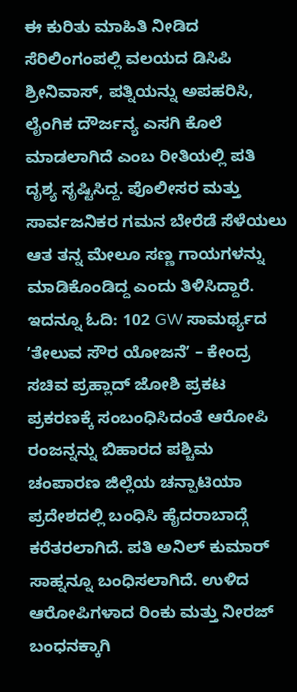ಈ ಕುರಿತು ಮಾಹಿತಿ ನೀಡಿದ ಸೆರಿಲಿಂಗಂಪಲ್ಲಿ ವಲಯದ ಡಿಸಿಪಿ ಶ್ರೀನಿವಾಸ್, ಪತ್ನಿಯನ್ನು ಅಪಹರಿಸಿ, ಲೈಂಗಿಕ ದೌರ್ಜನ್ಯ ಎಸಗಿ ಕೊಲೆ ಮಾಡಲಾಗಿದೆ ಎಂಬ ರೀತಿಯಲ್ಲಿ ಪತಿ ದೃಶ್ಯ ಸೃಷ್ಟಿಸಿದ್ದ. ಪೊಲೀಸರ ಮತ್ತು ಸಾರ್ವಜನಿಕರ ಗಮನ ಬೇರೆಡೆ ಸೆಳೆಯಲು ಆತ ತನ್ನ ಮೇಲೂ ಸಣ್ಣ ಗಾಯಗಳನ್ನು ಮಾಡಿಕೊಂಡಿದ್ದ ಎಂದು ತಿಳಿಸಿದ್ದಾರೆ. ಇದನ್ನೂ ಓದಿ: 102 GW ಸಾಮರ್ಥ್ಯದ ʼತೇಲುವ ಸೌರ ಯೋಜನೆʼ – ಕೇಂದ್ರ ಸಚಿವ ಪ್ರಹ್ಲಾದ್ ಜೋಶಿ ಪ್ರಕಟ
ಪ್ರಕರಣಕ್ಕೆ ಸಂಬಂಧಿಸಿದಂತೆ ಆರೋಪಿ ರಂಜನ್ನನ್ನು ಬಿಹಾರದ ಪಶ್ಚಿಮ ಚಂಪಾರಣ ಜಿಲ್ಲೆಯ ಚನ್ಪಾಟಿಯಾ ಪ್ರದೇಶದಲ್ಲಿ ಬಂಧಿಸಿ ಹೈದರಾಬಾದ್ಗೆ ಕರೆತರಲಾಗಿದೆ. ಪತಿ ಅನಿಲ್ ಕುಮಾರ್ ಸಾಹ್ನನ್ನೂ ಬಂಧಿಸಲಾಗಿದೆ. ಉಳಿದ ಆರೋಪಿಗಳಾದ ರಿಂಕು ಮತ್ತು ನೀರಜ್ ಬಂಧನಕ್ಕಾಗಿ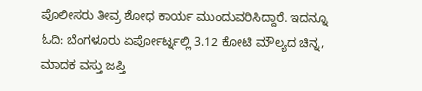ಪೊಲೀಸರು ತೀವ್ರ ಶೋಧ ಕಾರ್ಯ ಮುಂದುವರಿಸಿದ್ದಾರೆ. ಇದನ್ನೂ ಓದಿ: ಬೆಂಗಳೂರು ಏರ್ಪೋರ್ಟ್ನಲ್ಲಿ 3.12 ಕೋಟಿ ಮೌಲ್ಯದ ಚಿನ್ನ, ಮಾದಕ ವಸ್ತು ಜಪ್ತಿ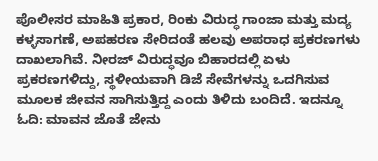ಪೊಲೀಸರ ಮಾಹಿತಿ ಪ್ರಕಾರ, ರಿಂಕು ವಿರುದ್ಧ ಗಾಂಜಾ ಮತ್ತು ಮದ್ಯ ಕಳ್ಳಸಾಗಣೆ, ಅಪಹರಣ ಸೇರಿದಂತೆ ಹಲವು ಅಪರಾಧ ಪ್ರಕರಣಗಳು ದಾಖಲಾಗಿವೆ. ನೀರಜ್ ವಿರುದ್ಧವೂ ಬಿಹಾರದಲ್ಲಿ ಏಳು ಪ್ರಕರಣಗಳಿದ್ದು, ಸ್ಥಳೀಯವಾಗಿ ಡಿಜೆ ಸೇವೆಗಳನ್ನು ಒದಗಿಸುವ ಮೂಲಕ ಜೀವನ ಸಾಗಿಸುತ್ತಿದ್ದ ಎಂದು ತಿಳಿದು ಬಂದಿದೆ. ಇದನ್ನೂ ಓದಿ: ಮಾವನ ಜೊತೆ ಜೇನು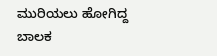ಮುರಿಯಲು ಹೋಗಿದ್ದ ಬಾಲಕ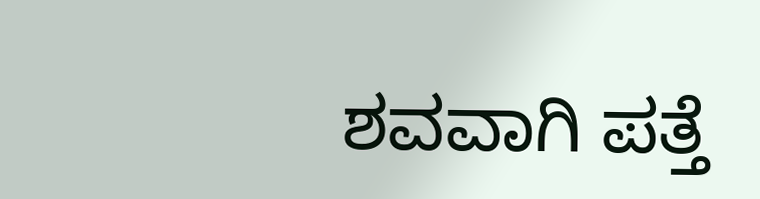ಶವವಾಗಿ ಪತ್ತೆ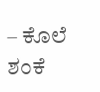– ಕೊಲೆ ಶಂಕೆ